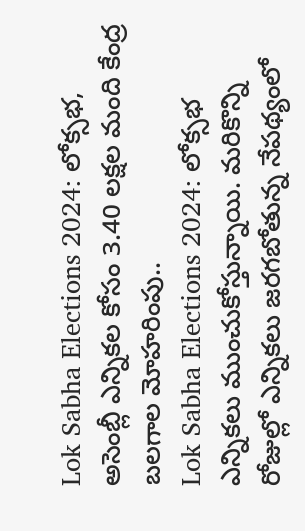Lok Sabha Elections 2024: లోక్సభ, అసెంబ్లీ ఎన్నికల కోసం 3.40 లక్షల మంది కేంద్ర బలగాల మోహరింపు..
Lok Sabha Elections 2024: లోక్సభ ఎన్నికలు ముంచుకోస్తున్నాయి. మరికొన్ని రోజుల్లో ఎన్నికలు జరగబోతున్న నేపథ్యంలో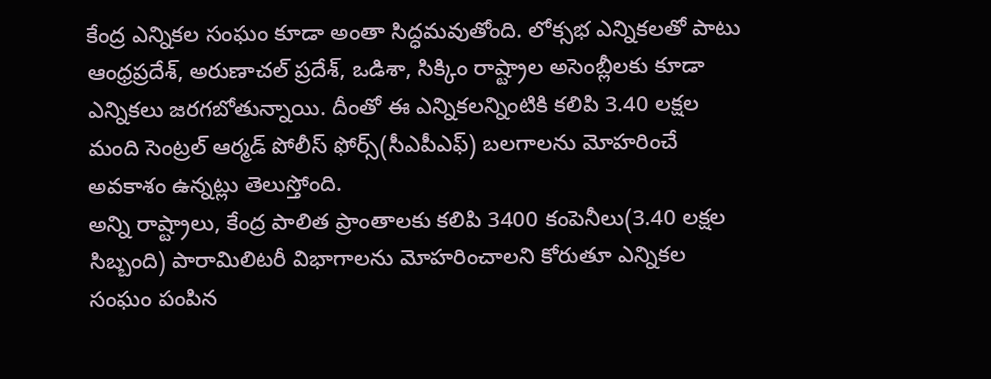కేంద్ర ఎన్నికల సంఘం కూడా అంతా సిద్ధమవుతోంది. లోక్సభ ఎన్నికలతో పాటు ఆంధ్రప్రదేశ్, అరుణాచల్ ప్రదేశ్, ఒడిశా, సిక్కిం రాష్ట్రాల అసెంబ్లీలకు కూడా ఎన్నికలు జరగబోతున్నాయి. దీంతో ఈ ఎన్నికలన్నింటికి కలిపి 3.40 లక్షల మంది సెంట్రల్ ఆర్మడ్ పోలీస్ ఫోర్స్(సీఎపీఎఫ్) బలగాలను మోహరించే అవకాశం ఉన్నట్లు తెలుస్తోంది.
అన్ని రాష్ట్రాలు, కేంద్ర పాలిత ప్రాంతాలకు కలిపి 3400 కంపెనీలు(3.40 లక్షల సిబ్బంది) పారామిలిటరీ విభాగాలను మోహరించాలని కోరుతూ ఎన్నికల సంఘం పంపిన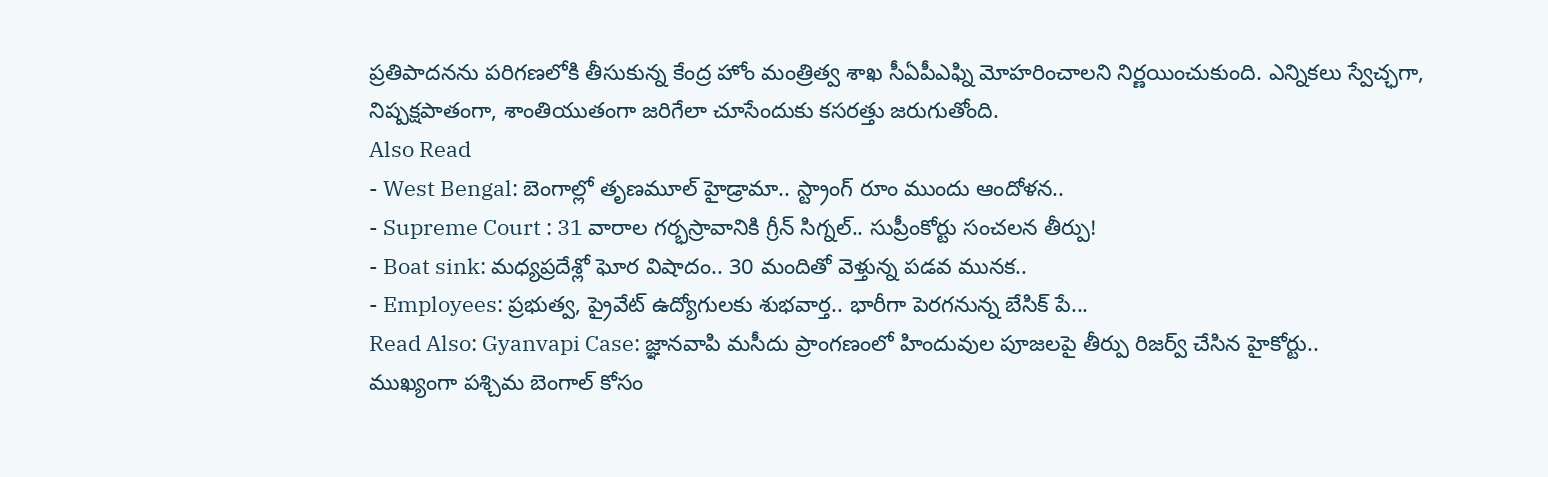ప్రతిపాదనను పరిగణలోకి తీసుకున్న కేంద్ర హోం మంత్రిత్వ శాఖ సీఏపీఎఫ్ని మోహరించాలని నిర్ణయించుకుంది. ఎన్నికలు స్వేచ్ఛగా, నిష్పక్షపాతంగా, శాంతియుతంగా జరిగేలా చూసేందుకు కసరత్తు జరుగుతోంది.
Also Read
- West Bengal: బెంగాల్లో తృణమూల్ హైడ్రామా.. స్ట్రాంగ్ రూం ముందు ఆందోళన..
- Supreme Court : 31 వారాల గర్భస్రావానికి గ్రీన్ సిగ్నల్.. సుప్రీంకోర్టు సంచలన తీర్పు!
- Boat sink: మధ్యప్రదేశ్లో ఘోర విషాదం.. 30 మందితో వెళ్తున్న పడవ మునక..
- Employees: ప్రభుత్వ, ప్రైవేట్ ఉద్యోగులకు శుభవార్త.. భారీగా పెరగనున్న బేసిక్ పే...
Read Also: Gyanvapi Case: జ్ఞానవాపి మసీదు ప్రాంగణంలో హిందువుల పూజలపై తీర్పు రిజర్వ్ చేసిన హైకోర్టు..
ముఖ్యంగా పశ్చిమ బెంగాల్ కోసం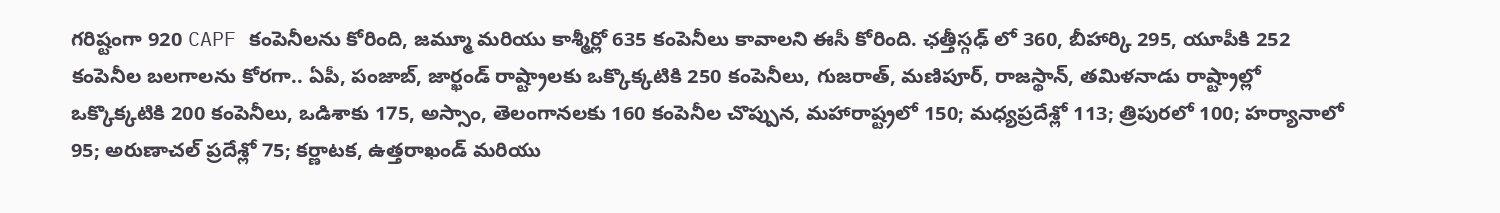గరిష్టంగా 920 CAPF కంపెనీలను కోరింది, జమ్మూ మరియు కాశ్మీర్లో 635 కంపెనీలు కావాలని ఈసీ కోరింది. ఛత్తీస్గఢ్ లో 360, బీహార్కి 295, యూపీకి 252 కంపెనీల బలగాలను కోరగా.. ఏపీ, పంజాబ్, జార్ఖండ్ రాష్ట్రాలకు ఒక్కొక్కటికి 250 కంపెనీలు, గుజరాత్, మణిపూర్, రాజస్థాన్, తమిళనాడు రాష్ట్రాల్లో ఒక్కొక్కటికి 200 కంపెనీలు, ఒడిశాకు 175, అస్సాం, తెలంగానలకు 160 కంపెనీల చొప్పున, మహారాష్ట్రలో 150; మధ్యప్రదేశ్లో 113; త్రిపురలో 100; హర్యానాలో 95; అరుణాచల్ ప్రదేశ్లో 75; కర్ణాటక, ఉత్తరాఖండ్ మరియు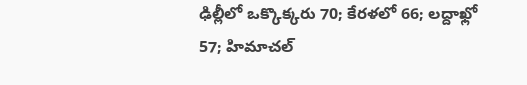ఢిల్లీలో ఒక్కొక్కరు 70; కేరళలో 66; లద్దాఖ్లో 57; హిమాచల్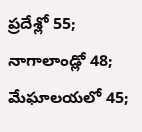ప్రదేశ్లో 55; నాగాలాండ్లో 48; మేఘాలయలో 45;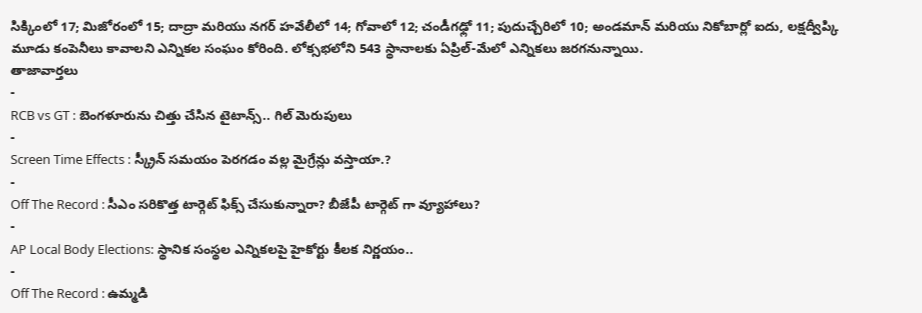సిక్కింలో 17; మిజోరంలో 15; దాద్రా మరియు నగర్ హవేలీలో 14; గోవాలో 12; చండీగఢ్లో 11; పుదుచ్చేరిలో 10; అండమాన్ మరియు నికోబార్లో ఐదు, లక్షద్వీప్కి మూడు కంపెనీలు కావాలని ఎన్నికల సంఘం కోరింది. లోక్సభలోని 543 స్థానాలకు ఏప్రిల్-మేలో ఎన్నికలు జరగనున్నాయి.
తాజావార్తలు
-
RCB vs GT : బెంగళూరును చిత్తు చేసిన టైటాన్స్.. గిల్ మెరుపులు
-
Screen Time Effects : స్క్రీన్ సమయం పెరగడం వల్ల మైగ్రేన్లు వస్తాయా.?
-
Off The Record : సీఎం సరికొత్త టార్గెట్ ఫిక్స్ చేసుకున్నారా? బీజేపీ టార్గెట్ గా వ్యూహాలు?
-
AP Local Body Elections: స్థానిక సంస్థల ఎన్నికలపై హైకోర్టు కీలక నిర్ణయం..
-
Off The Record : ఉమ్మడి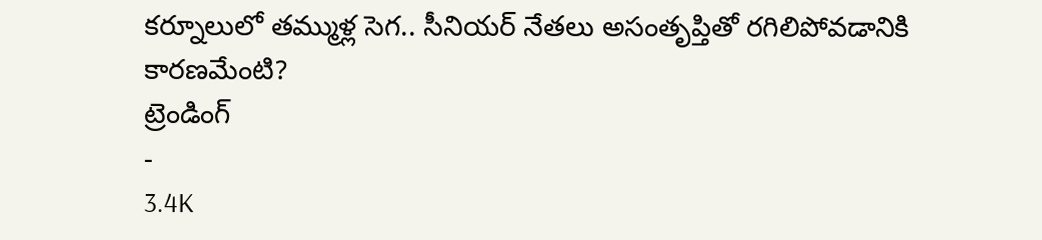కర్నూలులో తమ్ముళ్ల సెగ.. సీనియర్ నేతలు అసంతృప్తితో రగిలిపోవడానికి కారణమేంటి?
ట్రెండింగ్
-
3.4K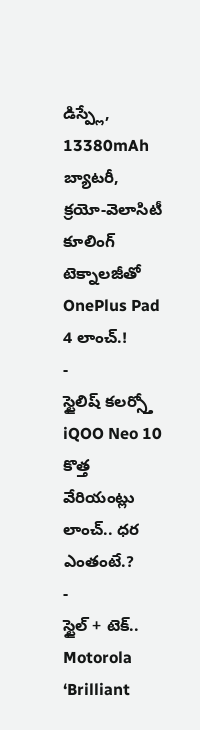డిస్ప్లే, 13380mAh బ్యాటరీ, క్రయో-వెలాసిటీ కూలింగ్ టెక్నాలజీతో OnePlus Pad 4 లాంచ్.!
-
స్టైలిష్ కలర్స్తో iQOO Neo 10 కొత్త వేరియంట్లు లాంచ్.. ధర ఎంతంటే.?
-
స్టైల్ + టెక్.. Motorola ‘Brilliant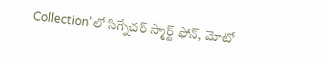Collection’లో సిగ్నేచర్ స్మార్ట్ ఫోన్, మోటో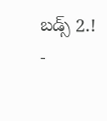బడ్స్ 2.!
-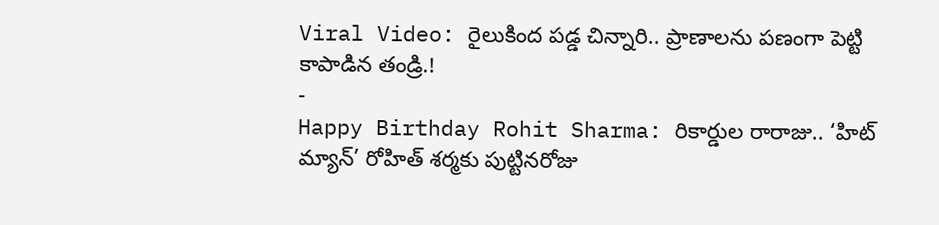Viral Video: రైలుకింద పడ్డ చిన్నారి.. ప్రాణాలను పణంగా పెట్టి కాపాడిన తండ్రి.!
-
Happy Birthday Rohit Sharma: రికార్డుల రారాజు.. ‘హిట్ మ్యాన్’ రోహిత్ శర్మకు పుట్టినరోజు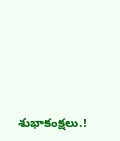శుభాకంక్షలు.!